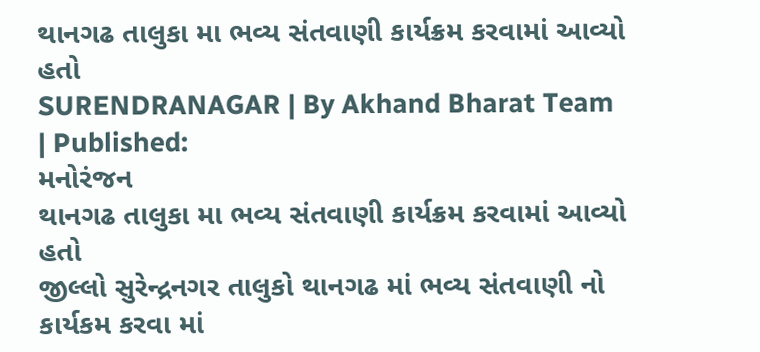થાનગઢ તાલુકા મા ભવ્ય સંતવાણી કાર્યક્રમ કરવામાં આવ્યો હતો
SURENDRANAGAR | By Akhand Bharat Team | Published:
મનોરંજન
થાનગઢ તાલુકા મા ભવ્ય સંતવાણી કાર્યક્રમ કરવામાં આવ્યો હતો
જીલ્લો સુરેન્દ્રનગર તાલુકો થાનગઢ માં ભવ્ય સંતવાણી નો કાર્યકમ કરવા માં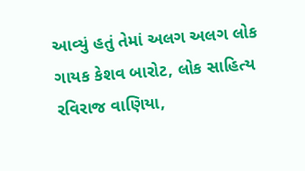આવ્યું હતું તેમાં અલગ અલગ લોક ગાયક કેશવ બારોટ, લોક સાહિત્ય રવિરાજ વાણિયા,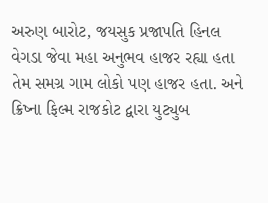અરુણ બારોટ, જયસુક પ્રજાપતિ હિનલ વેગડા જેવા મહા અનુભવ હાજર રહ્યા હતા તેમ સમગ્ર ગામ લોકો પણ હાજર હતા. અને ક્રિષ્ના ફિલ્મ રાજકોટ દ્વારા યુટ્યુબ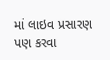માં લાઇવ પ્રસારણ પણ કરવા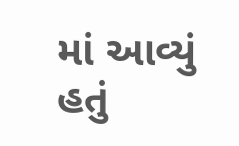માં આવ્યું હતું